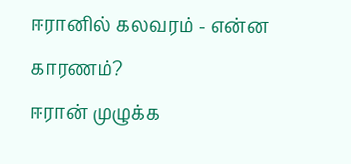ஈரானில் கலவரம் - என்ன காரணம்?
ஈரான் முழுக்க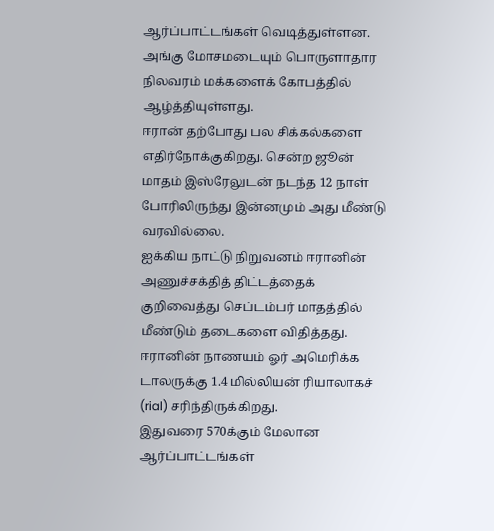ஆர்ப்பாட்டங்கள் வெடித்துள்ளன.
அங்கு மோசமடையும் பொருளாதார நிலவரம் மக்களைக் கோபத்தில் ஆழ்த்தியுள்ளது.
ஈரான் தற்போது பல சிக்கல்களை எதிர்நோக்குகிறது. சென்ற ஜூன் மாதம் இஸ்ரேலுடன் நடந்த 12 நாள் போரிலிருந்து இன்னமும் அது மீண்டு வரவில்லை.
ஐக்கிய நாட்டு நிறுவனம் ஈரானின் அணுச்சக்தித் திட்டத்தைக் குறிவைத்து செப்டம்பர் மாதத்தில் மீண்டும் தடைகளை விதித்தது.
ஈரானின் நாணயம் ஓர் அமெரிக்க டாலருக்கு 1.4 மில்லியன் ரியாலாகச் (rial) சரிந்திருக்கிறது.
இதுவரை 570க்கும் மேலான ஆர்ப்பாட்டங்கள்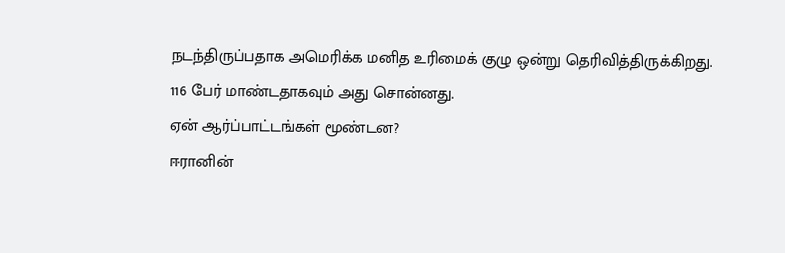நடந்திருப்பதாக அமெரிக்க மனித உரிமைக் குழு ஒன்று தெரிவித்திருக்கிறது.
116 பேர் மாண்டதாகவும் அது சொன்னது.
ஏன் ஆர்ப்பாட்டங்கள் மூண்டன?
ஈரானின்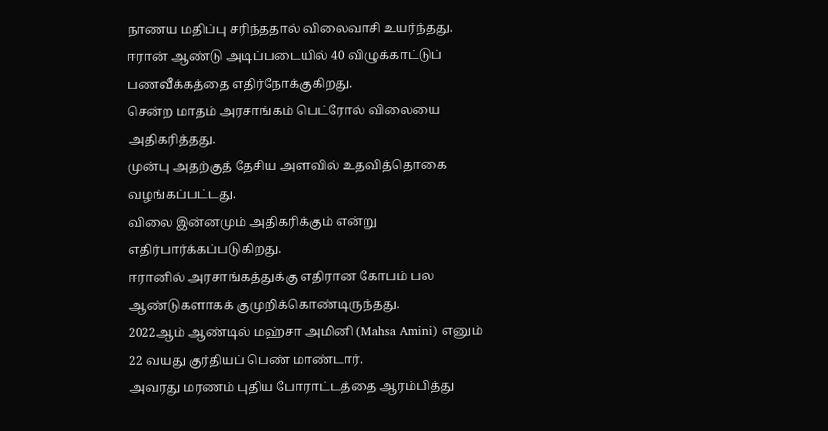நாணய மதிப்பு சரிந்ததால் விலைவாசி உயர்ந்தது.
ஈரான் ஆண்டு அடிப்படையில் 40 விழுக்காட்டுப் பணவீக்கத்தை எதிர்நோக்குகிறது.
சென்ற மாதம் அரசாங்கம் பெட்ரோல் விலையை அதிகரித்தது.
முன்பு அதற்குத் தேசிய அளவில் உதவித்தொகை வழங்கப்பட்டது.
விலை இன்னமும் அதிகரிக்கும் என்று எதிர்பார்க்கப்படுகிறது.
ஈரானில் அரசாங்கத்துக்கு எதிரான கோபம் பல ஆண்டுகளாகக் குமுறிக்கொண்டிருந்தது.
2022ஆம் ஆண்டில் மஹ்சா அமினி (Mahsa Amini) எனும் 22 வயது குர்தியப் பெண் மாண்டார்.
அவரது மரணம் புதிய போராட்டத்தை ஆரம்பித்து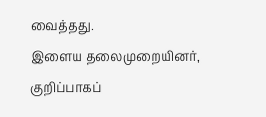வைத்தது.
இளைய தலைமுறையினர், குறிப்பாகப்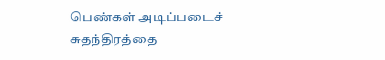பெண்கள் அடிப்படைச் சுதந்திரத்தை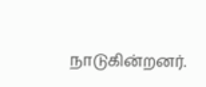நாடுகின்றனர்.